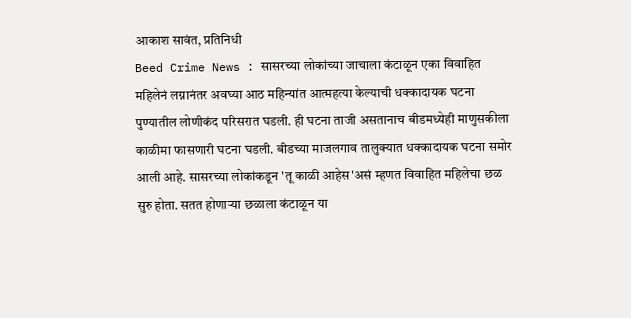आकाश सावंत, प्रतिनिधी
Beed Crime News : सासरच्या लोकांच्या जाचाला कंटाळून एका विवाहित महिलेनं लग्नानंतर अवघ्या आठ महिन्यांत आत्महत्या केल्याची धक्कादायक घटना पुण्यातील लोणीकंद परिसरात घडली. ही घटना ताजी असतानाच बीडमध्येही माणुसकीला काळीमा फासणारी घटना घडली. बीडच्या माजलगाव तालुक्यात धक्कादायक घटना समोर आली आहे. सासरच्या लोकांकडून 'तू काळी आहेस'असं म्हणत विवाहित महिलेचा छळ सुरु होता. सतत होणाऱ्या छळाला कंटाळून या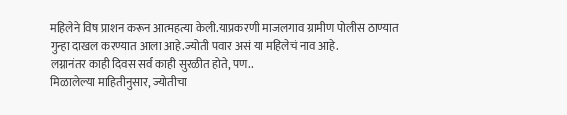महिलेने विष प्राशन करून आत्महत्या केली.याप्रकरणी माजलगाव ग्रामीण पोलीस ठाण्यात गुन्हा दाखल करण्यात आला आहे.ज्योती पवार असं या महिलेचं नाव आहे.
लग्नानंतर काही दिवस सर्व काही सुरळीत होते, पण..
मिळालेल्या माहितीनुसार, ज्योतीचा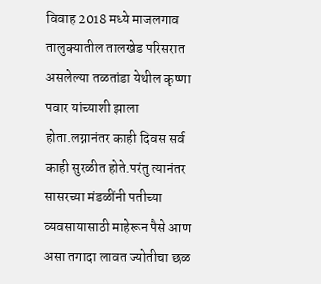विवाह 2018 मध्ये माजलगाव तालुक्यातील तालखेड परिसरात असलेल्या तळतांडा येथील कृष्णा पवार यांच्याशी झाला होता.लग्नानंतर काही दिवस सर्व काही सुरळीत होते.परंतु त्यानंतर सासरच्या मंडळींनी पतीच्या व्यवसायासाठी माहेरून पैसे आण असा तगादा लावत ज्योतीचा छळ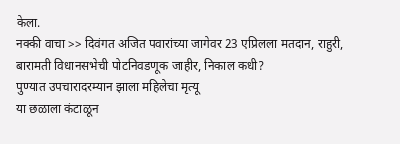केला.
नक्की वाचा >> दिवंगत अजित पवारांच्या जागेवर 23 एप्रिलला मतदान, राहुरी, बारामती विधानसभेची पोटनिवडणूक जाहीर, निकाल कधी?
पुण्यात उपचारादरम्यान झाला महिलेचा मृत्यू
या छळाला कंटाळून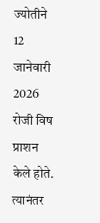ज्योतीने 12 जानेवारी 2026 रोजी विष प्राशन केले होते. त्यानंतर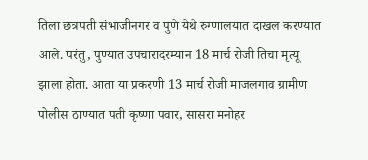तिला छत्रपती संभाजीनगर व पुणे येथे रुग्णालयात दाखल करण्यात आले. परंतु, पुण्यात उपचारादरम्यान 18 मार्च रोजी तिचा मृत्यू झाला होता. आता या प्रकरणी 13 मार्च रोजी माजलगाव ग्रामीण पोलीस ठाण्यात पती कृष्णा पवार, सासरा मनोहर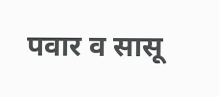पवार व सासू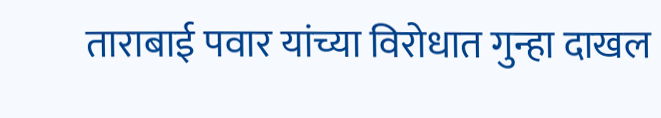ताराबाई पवार यांच्या विरोधात गुन्हा दाखल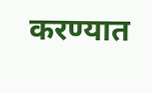करण्यात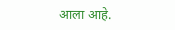आला आहे.